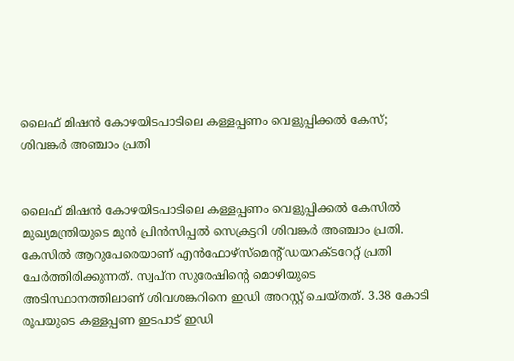ലൈഫ് മിഷൻ കോഴയിടപാടിലെ കള്ളപ്പണം വെളുപ്പിക്കൽ കേസ്; ശിവങ്കർ അഞ്ചാം പ്രതി


ലൈഫ് മിഷൻ കോഴയിടപാടിലെ കള്ളപ്പണം വെളുപ്പിക്കൽ കേസിൽ മുഖ്യമന്ത്രിയുടെ മുൻ പ്രിൻസിപ്പൽ സെക്രട്ടറി ശിവങ്കർ അഞ്ചാം പ്രതി. കേസിൽ ആറുപേരെയാണ് എൻഫോഴ്‌സ്‌മെന്റ് ഡയറക്ടറേറ്റ് പ്രതി ചേർത്തിരിക്കുന്നത്. സ്വപ്ന സുരേഷിന്റെ മൊഴിയുടെ അടിസ്ഥാനത്തിലാണ് ശിവശങ്കറിനെ ഇഡി അറസ്റ്റ് ചെയ്തത്. 3.38 കോടി രൂപയുടെ കള്ളപ്പണ ഇടപാട് ഇഡി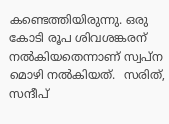കണ്ടെത്തിയിരുന്നു. ഒരു കോടി രൂപ ശിവശങ്കരന് നൽകിയതെന്നാണ് സ്വപ്ന മൊഴി നൽകിയത്.  സരിത്, സന്ദീപ്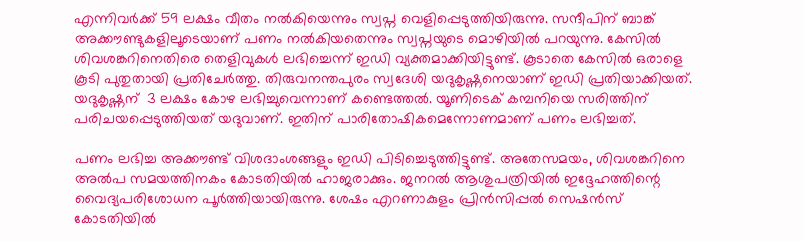എന്നിവർക്ക് 59 ലക്ഷം വീതം നൽകിയെന്നും സ്വപ്ന വെളിപ്പെടുത്തിയിരുന്നു. സന്ദീപിന് ബാങ്ക് അക്കൗണ്ടുകളിലൂടെയാണ് പണം നൽകിയതെന്നും സ്വപ്നയുടെ മൊഴിയിൽ പറയുന്നു. കേസിൽ ശിവശങ്കറിനെതിരെ തെളിവുകൾ ലഭിച്ചെന്ന് ഇഡി വ്യക്തമാക്കിയിട്ടുണ്ട്. കൂടാതെ കേസിൽ ഒരാളെ കൂടി പുതുതായി പ്രതിചേർത്തു. തിരുവനന്തപുരം സ്വദേശി യദുകൃഷ്ണനെയാണ് ഇഡി പ്രതിയാക്കിയത്. യദുകൃഷ്ണന്  3 ലക്ഷം കോഴ ലഭിച്ചുവെന്നാണ് കണ്ടെത്തൽ. യൂണിടെക് കമ്പനിയെ സരിത്തിന് പരിചയപ്പെടുത്തിയത് യദുവാണ്. ഇതിന് പാരിതോഷികമെന്നോണമാണ് പണം ലഭിച്ചത്.

പണം ലഭിച്ച അക്കൗണ്ട് വിശദാംശങ്ങളും ഇഡി പിടിച്ചെടുത്തിട്ടുണ്ട്. അതേസമയം, ശിവശങ്കറിനെ അൽപ സമയത്തിനകം കോടതിയിൽ ഹാജരാക്കും. ജനറൽ ആശുപത്രിയിൽ ഇദ്ദേഹത്തിന്റെ വൈദ്യപരിശോധന പൂർത്തിയായിരുന്നു. ശേഷം എറണാകുളം പ്രിൻസിപ്പൽ സെഷൻസ് കോടതിയിൽ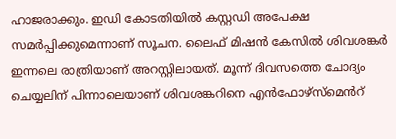ഹാജരാക്കും. ഇഡി കോടതിയിൽ കസ്റ്റഡി അപേക്ഷ സമർപ്പിക്കുമെന്നാണ് സൂചന. ലൈഫ് മിഷൻ കേസിൽ ശിവശങ്കർ ഇന്നലെ രാത്രിയാണ് അറസ്റ്റിലായത്. മൂന്ന് ദിവസത്തെ ചോദ്യം ചെയ്യലിന് പിന്നാലെയാണ് ശിവശങ്കറിനെ എൻഫോഴ്‌സ്‌മെൻറ്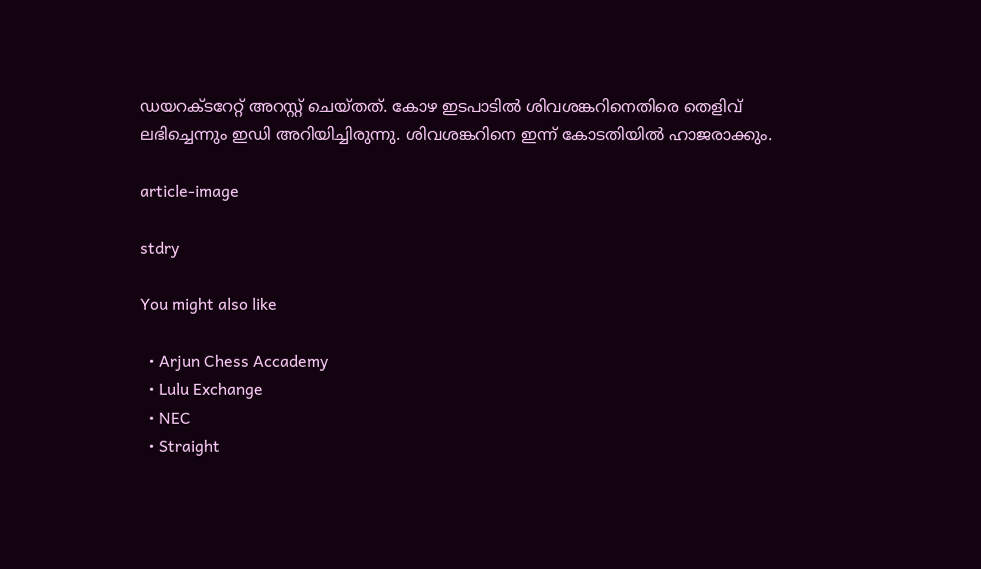ഡയറക്ടറേറ്റ് അറസ്റ്റ് ചെയ്തത്. കോഴ ഇടപാടിൽ ശിവശങ്കറിനെതിരെ തെളിവ് ലഭിച്ചെന്നും ഇഡി അറിയിച്ചിരുന്നു. ശിവശങ്കറിനെ ഇന്ന് കോടതിയിൽ ഹാജരാക്കും.

article-image

stdry

You might also like

  • Arjun Chess Accademy
  • Lulu Exchange
  • NEC
  • Straight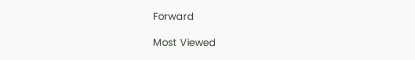Forward

Most Viewed